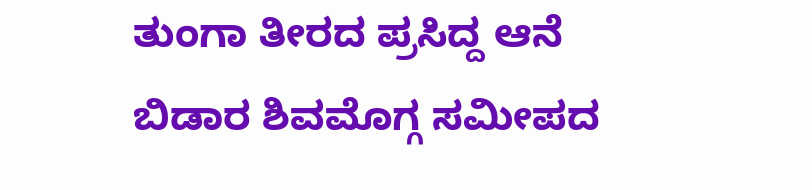ತುಂಗಾ ತೀರದ ಪ್ರಸಿದ್ದ ಆನೆ ಬಿಡಾರ ಶಿವಮೊಗ್ಗ ಸಮೀಪದ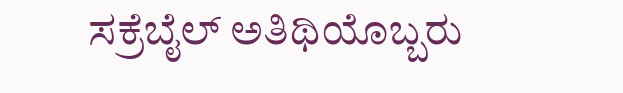ಸಕ್ರೆಬೈಲ್ ಅತಿಥಿಯೊಬ್ಬರು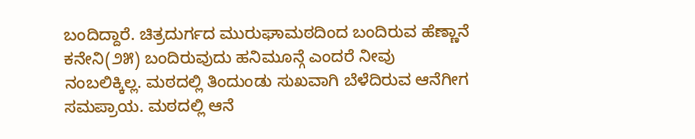ಬಂದಿದ್ದಾರೆ. ಚಿತ್ರದುರ್ಗದ ಮುರುಘಾಮಠದಿಂದ ಬಂದಿರುವ ಹೆಣ್ಣಾನೆ ಕನೇನಿ(೨೫) ಬಂದಿರುವುದು ಹನಿಮೂನ್ಗೆ ಎಂದರೆ ನೀವು ನಂಬಲಿಕ್ಕಿಲ್ಲ. ಮಠದಲ್ಲಿ ತಿಂದುಂಡು ಸುಖವಾಗಿ ಬೆಳೆದಿರುವ ಆನೆಗೀಗ ಸಮಪ್ರಾಯ. ಮಠದಲ್ಲಿ ಆನೆ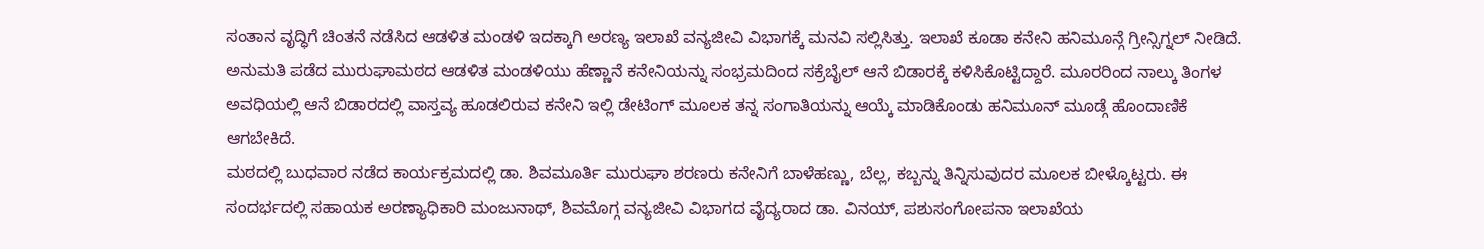ಸಂತಾನ ವೃದ್ಧಿಗೆ ಚಿಂತನೆ ನಡೆಸಿದ ಆಡಳಿತ ಮಂಡಳಿ ಇದಕ್ಕಾಗಿ ಅರಣ್ಯ ಇಲಾಖೆ ವನ್ಯಜೀವಿ ವಿಭಾಗಕ್ಕೆ ಮನವಿ ಸಲ್ಲಿಸಿತ್ತು. ಇಲಾಖೆ ಕೂಡಾ ಕನೇನಿ ಹನಿಮೂನ್ಗೆ ಗ್ರೀನ್ಸಿಗ್ನಲ್ ನೀಡಿದೆ.
ಅನುಮತಿ ಪಡೆದ ಮುರುಘಾಮಠದ ಆಡಳಿತ ಮಂಡಳಿಯು ಹೆಣ್ಣಾನೆ ಕನೇನಿಯನ್ನು ಸಂಭ್ರಮದಿಂದ ಸಕ್ರೆಬೈಲ್ ಆನೆ ಬಿಡಾರಕ್ಕೆ ಕಳಿಸಿಕೊಟ್ಟಿದ್ದಾರೆ. ಮೂರರಿಂದ ನಾಲ್ಕು ತಿಂಗಳ ಅವಧಿಯಲ್ಲಿ ಆನೆ ಬಿಡಾರದಲ್ಲಿ ವಾಸ್ತವ್ಯ ಹೂಡಲಿರುವ ಕನೇನಿ ಇಲ್ಲಿ ಡೇಟಿಂಗ್ ಮೂಲಕ ತನ್ನ ಸಂಗಾತಿಯನ್ನು ಆಯ್ಕೆ ಮಾಡಿಕೊಂಡು ಹನಿಮೂನ್ ಮೂಡ್ಗೆ ಹೊಂದಾಣಿಕೆ ಆಗಬೇಕಿದೆ.
ಮಠದಲ್ಲಿ ಬುಧವಾರ ನಡೆದ ಕಾರ್ಯಕ್ರಮದಲ್ಲಿ ಡಾ. ಶಿವಮೂರ್ತಿ ಮುರುಘಾ ಶರಣರು ಕನೇನಿಗೆ ಬಾಳೆಹಣ್ಣು, ಬೆಲ್ಲ, ಕಬ್ಬನ್ನು ತಿನ್ನಿಸುವುದರ ಮೂಲಕ ಬೀಳ್ಕೊಟ್ಟರು. ಈ ಸಂದರ್ಭದಲ್ಲಿ ಸಹಾಯಕ ಅರಣ್ಯಾಧಿಕಾರಿ ಮಂಜುನಾಥ್, ಶಿವಮೊಗ್ಗ ವನ್ಯಜೀವಿ ವಿಭಾಗದ ವೈದ್ಯರಾದ ಡಾ. ವಿನಯ್, ಪಶುಸಂಗೋಪನಾ ಇಲಾಖೆಯ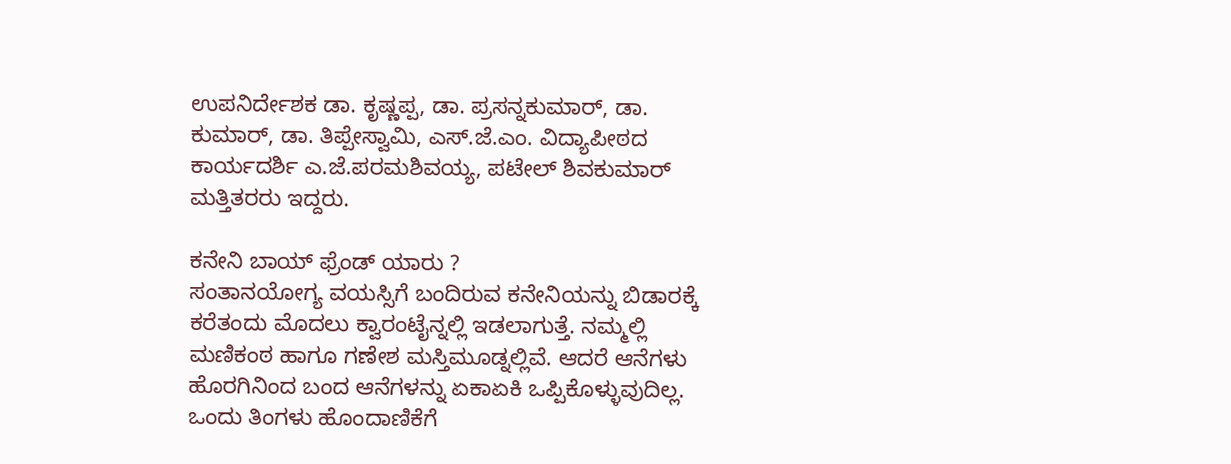ಉಪನಿರ್ದೇಶಕ ಡಾ. ಕೃಷ್ಣಪ್ಪ, ಡಾ. ಪ್ರಸನ್ನಕುಮಾರ್, ಡಾ. ಕುಮಾರ್, ಡಾ. ತಿಪ್ಪೇಸ್ವಾಮಿ, ಎಸ್.ಜೆ.ಎಂ. ವಿದ್ಯಾಪೀಠದ ಕಾರ್ಯದರ್ಶಿ ಎ.ಜೆ.ಪರಮಶಿವಯ್ಯ, ಪಟೇಲ್ ಶಿವಕುಮಾರ್ ಮತ್ತಿತರರು ಇದ್ದರು.

ಕನೇನಿ ಬಾಯ್ ಫ್ರೆಂಡ್ ಯಾರು ?
ಸಂತಾನಯೋಗ್ಯ ವಯಸ್ಸಿಗೆ ಬಂದಿರುವ ಕನೇನಿಯನ್ನು ಬಿಡಾರಕ್ಕೆ ಕರೆತಂದು ಮೊದಲು ಕ್ವಾರಂಟೈನ್ನಲ್ಲಿ ಇಡಲಾಗುತ್ತೆ. ನಮ್ಮಲ್ಲಿ ಮಣಿಕಂಠ ಹಾಗೂ ಗಣೇಶ ಮಸ್ತಿಮೂಡ್ನಲ್ಲಿವೆ. ಆದರೆ ಆನೆಗಳು ಹೊರಗಿನಿಂದ ಬಂದ ಆನೆಗಳನ್ನು ಏಕಾಏಕಿ ಒಪ್ಪಿಕೊಳ್ಳುವುದಿಲ್ಲ. ಒಂದು ತಿಂಗಳು ಹೊಂದಾಣಿಕೆಗೆ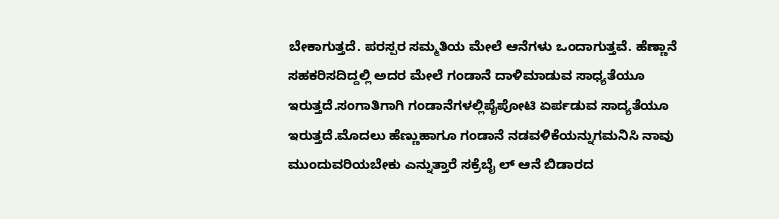ಬೇಕಾಗುತ್ತದೆ. ಪರಸ್ಪರ ಸಮ್ಮತಿಯ ಮೇಲೆ ಆನೆಗಳು ಒಂದಾಗುತ್ತವೆ. ಹೆಣ್ಣಾನೆ ಸಹಕರಿಸದಿದ್ದಲ್ಲಿ ಅದರ ಮೇಲೆ ಗಂಡಾನೆ ದಾಳಿಮಾಡುವ ಸಾಧ್ಯತೆಯೂ ಇರುತ್ತದೆ.ಸಂಗಾತಿಗಾಗಿ ಗಂಡಾನೆಗಳಲ್ಲಿಪೈಪೋಟಿ ಏರ್ಪಡುವ ಸಾದ್ಯತೆಯೂ ಇರುತ್ತದೆ.ಮೊದಲು ಹೆಣ್ಣುಹಾಗೂ ಗಂಡಾನೆ ನಡವಳಿಕೆಯನ್ನುಗಮನಿಸಿ ನಾವು ಮುಂದುವರಿಯಬೇಕು ಎನ್ನುತ್ತಾರೆ ಸಕ್ರೆಬೈ ಲ್ ಆನೆ ಬಿಡಾರದ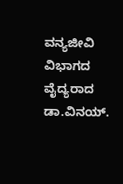ವನ್ಯಜೀವಿ ವಿಭಾಗದ ವೈದ್ಯರಾದ ಡಾ.ವಿನಯ್.